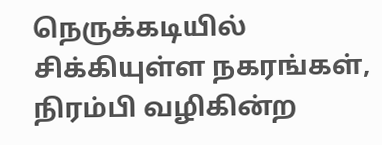நெருக்கடியில் சிக்கியுள்ள நகரங்கள், நிரம்பி வழிகின்ற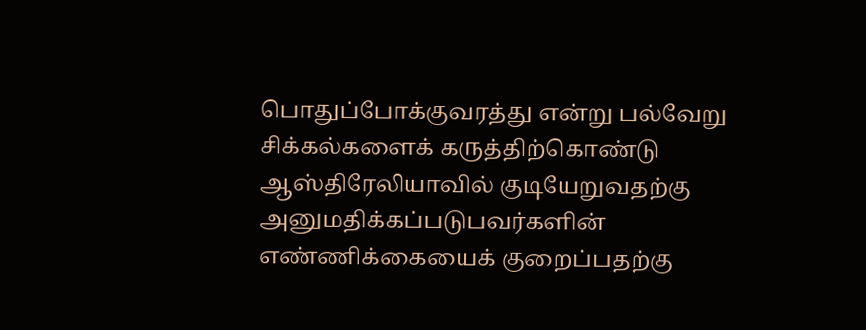பொதுப்போக்குவரத்து என்று பல்வேறு சிக்கல்களைக் கருத்திற்கொண்டு ஆஸ்திரேலியாவில் குடியேறுவதற்கு அனுமதிக்கப்படுபவர்களின் எண்ணிக்கையைக் குறைப்பதற்கு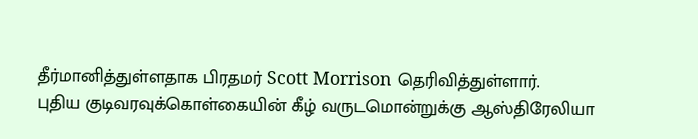தீர்மானித்துள்ளதாக பிரதமர் Scott Morrison தெரிவித்துள்ளார்.
புதிய குடிவரவுக்கொள்கையின் கீழ் வருடமொன்றுக்கு ஆஸ்திரேலியா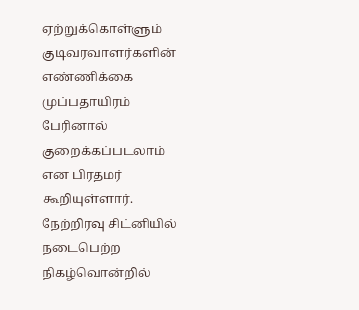ஏற்றுக்கொள்ளும் குடிவரவாளர்களின் எண்ணிக்கை முப்பதாயிரம் பேரினால் குறைக்கப்படலாம் என பிரதமர் கூறியுள்ளார்.
நேற்றிரவு சிட்னியில் நடைபெற்ற நிகழ்வொன்றில்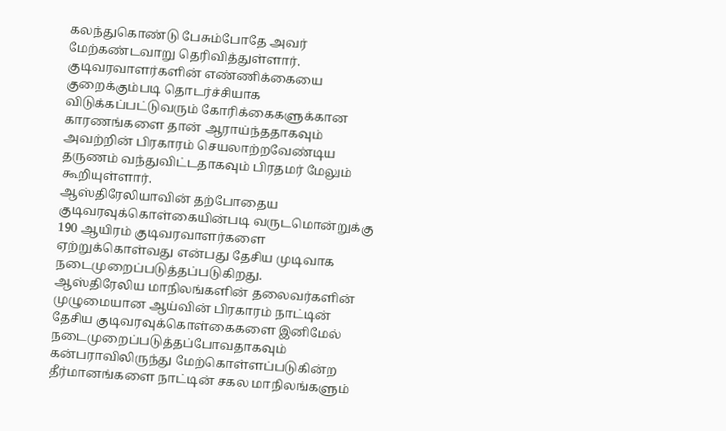கலந்துகொண்டு பேசும்போதே அவர் மேற்கண்டவாறு தெரிவித்துள்ளார்.
குடிவரவாளர்களின் எண்ணிக்கையை குறைக்கும்படி தொடர்ச்சியாக விடுக்கப்பட்டுவரும் கோரிக்கைகளுக்கான காரணங்களை தான் ஆராய்ந்ததாகவும் அவற்றின் பிரகாரம் செயலாற்றவேண்டிய தருணம் வந்துவிட்டதாகவும் பிரதமர் மேலும் கூறியுள்ளார்.
ஆஸ்திரேலியாவின் தற்போதைய குடிவரவுக்கொள்கையின்படி வருடமொன்றுக்கு 190 ஆயிரம் குடிவரவாளர்களை ஏற்றுக்கொள்வது என்பது தேசிய முடிவாக நடைமுறைப்படுத்தப்படுகிறது.
ஆஸ்திரேலிய மாநிலங்களின் தலைவர்களின் முழுமையான ஆய்வின் பிரகாரம் நாட்டின் தேசிய குடிவரவுக்கொள்கைகளை இனிமேல் நடைமுறைப்படுத்தப்போவதாகவும் கன்பராவிலிருந்து மேற்கொள்ளப்படுகின்ற தீர்மானங்களை நாட்டின் சகல மாநிலங்களும்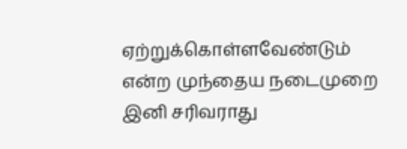ஏற்றுக்கொள்ளவேண்டும் என்ற முந்தைய நடைமுறை இனி சரிவராது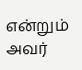என்றும் அவர்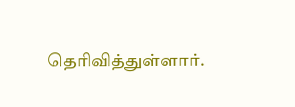தெரிவித்துள்ளார்.